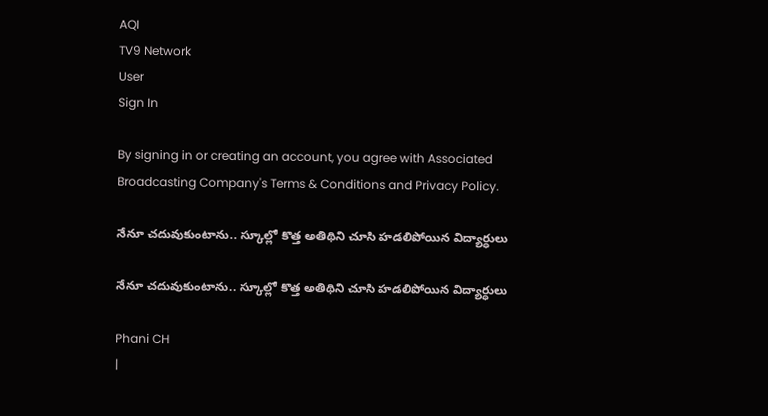AQI
TV9 Network
User
Sign In

By signing in or creating an account, you agree with Associated Broadcasting Company's Terms & Conditions and Privacy Policy.

నేనూ చదువుకుంటాను.. స్కూల్లో కొత్త అతిథిని చూసి హడలిపోయిన విద్యార్ధులు

నేనూ చదువుకుంటాను.. స్కూల్లో కొత్త అతిథిని చూసి హడలిపోయిన విద్యార్ధులు

Phani CH
|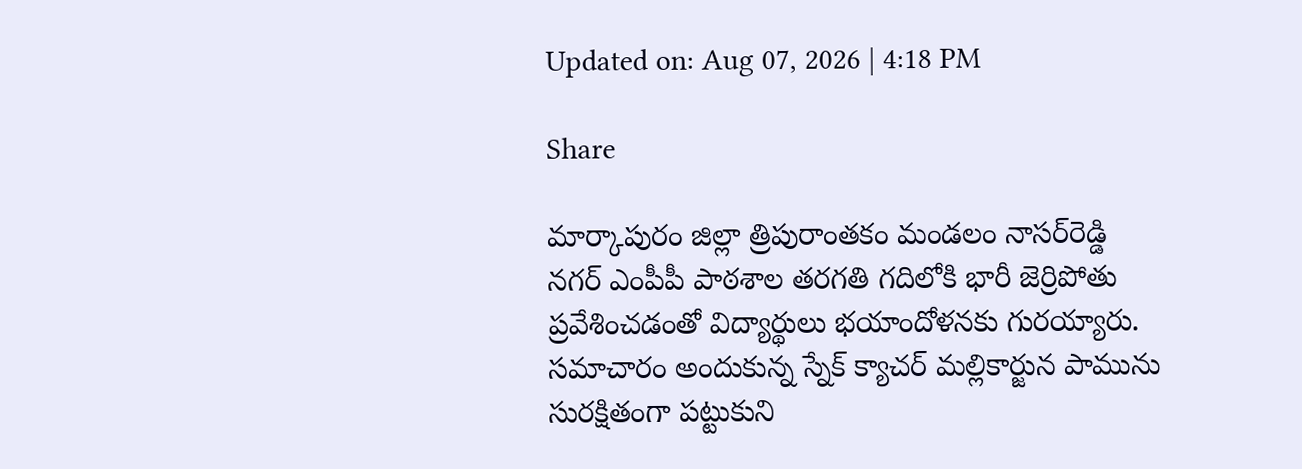Updated on: Aug 07, 2026 | 4:18 PM

Share

మార్కాపురం జిల్లా త్రిపురాంతకం మండలం నాసర్‌రెడ్డి నగర్ ఎంపీపీ పాఠశాల తరగతి గదిలోకి భారీ జెర్రిపోతు ప్రవేశించడంతో విద్యార్థులు భయాందోళనకు గురయ్యారు. సమాచారం అందుకున్న స్నేక్ క్యాచర్ మల్లికార్జున పామును సురక్షితంగా పట్టుకుని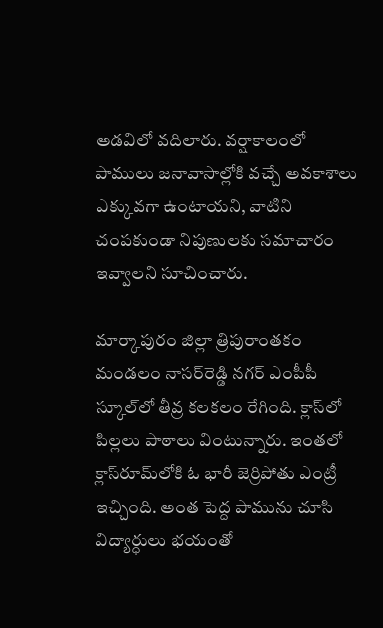అడవిలో వదిలారు. వర్షాకాలంలో పాములు జనావాసాల్లోకి వచ్చే అవకాశాలు ఎక్కువగా ఉంటాయని, వాటిని చంపకుండా నిపుణులకు సమాచారం ఇవ్వాలని సూచించారు.

మార్కాపురం జిల్లా త్రిపురాంతకం మండలం నాసర్‌రెడ్డి నగర్‌ ఎంపీపీ స్కూల్‌లో తీవ్ర కలకలం రేగింది. క్లాస్‌లో పిల్లలు పాఠాలు వింటున్నారు. ఇంతలో క్లాస్‌రూమ్‌లోకి ఓ భారీ జెర్రిపోతు ఎంట్రీ ఇచ్చింది. అంత పెద్ద పామును చూసి విద్యార్ధులు భయంతో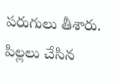పరుగులు తీశారు. పిల్లలు చేసిన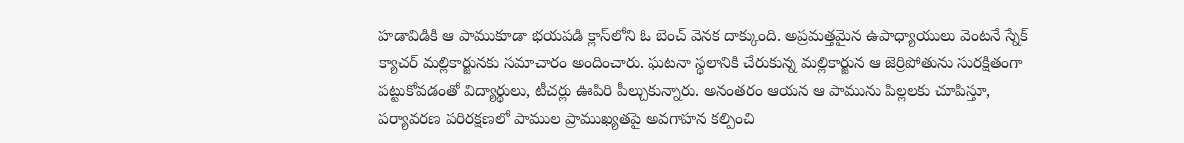హడావిడికి ఆ పాముకూడా భయపడి క్లాస్‌లోని ఓ బెంచ్‌ వెనక దాక్కుంది. అప్రమత్తమైన ఉపాధ్యాయులు వెంటనే స్నేక్‌ క్యాచర్ మల్లికార్జునకు సమాచారం అందించారు. ఘటనా స్థలానికి చేరుకున్న మల్లికార్జున ఆ జెర్రిపోతును సురక్షితంగా పట్టుకోవడంతో విద్యార్థులు, టీచర్లు ఊపిరి పీల్చుకున్నారు. అనంతరం ఆయన ఆ పామును పిల్లలకు చూపిస్తూ, పర్యావరణ పరిరక్షణలో పాముల ప్రాముఖ్యతపై అవగాహన కల్పించి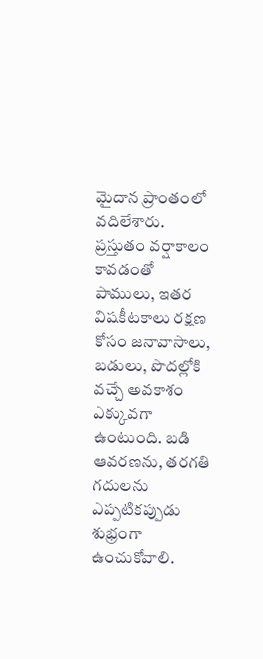మైదాన ప్రాంతంలో వదిలేశారు. ప్రస్తుతం వర్షాకాలం కావడంతో పాములు, ఇతర విషకీటకాలు రక్షణ కోసం జనావాసాలు, బడులు, పొదల్లోకి వచ్చే అవకాశం ఎక్కువగా ఉంటుంది. బడి ఆవరణను, తరగతి గదులను ఎప్పటికప్పుడు శుభ్రంగా ఉంచుకోవాలి.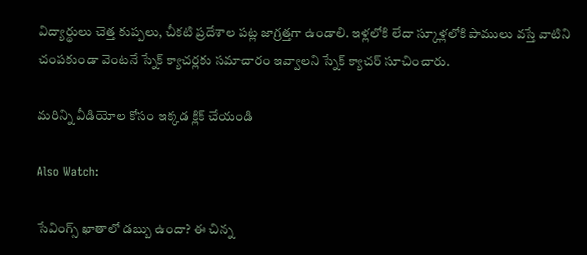విద్యార్థులు చెత్త కుప్పలు, చీకటి ప్రదేశాల పట్ల జాగ్రత్తగా ఉండాలి. ఇళ్లలోకి లేదా స్కూళ్లలోకి పాములు వస్తే వాటిని చంపకుండా వెంటనే స్నేక్ క్యాచర్లకు సమాచారం ఇవ్వాలని స్నేక్‌ క్యాచర్‌ సూచించారు.

మరిన్ని వీడియోల కోసం ఇక్కడ క్లిక్ చేయండి

Also Watch:

సేవింగ్స్ ఖాతాలో డబ్బు ఉందా? ఈ చిన్న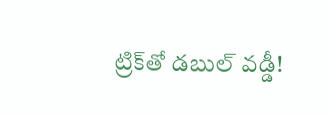ట్రిక్‌తో డబుల్ వడ్డీ!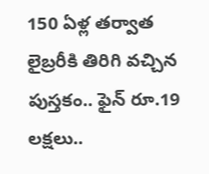150 ఏళ్ల తర్వాత లైబ్రరీకి తిరిగి వచ్చిన పుస్తకం.. ఫైన్ రూ.19 లక్షలు..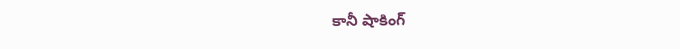కానీ షాకింగ్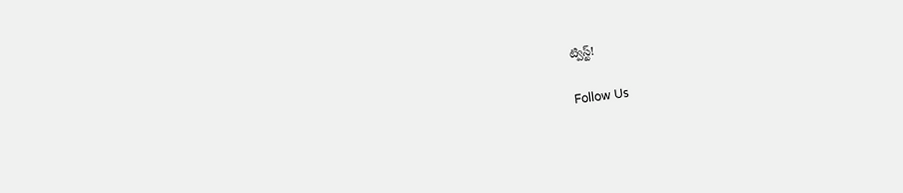ట్విస్ట్!

Follow Us